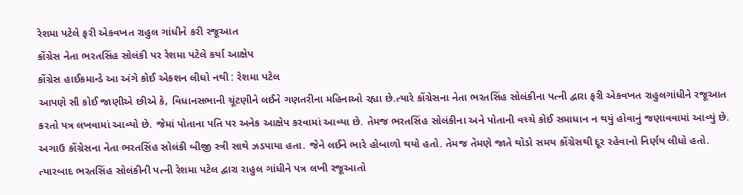રેશમા પટેલે ફરી એકવખત રાહુલ ગાંધીને કરી રજૂઆત
કોંગ્રેસ નેતા ભરતસિંહ સોલંકી પર રેશમા પટેલે કર્યા આક્ષેપ
કોંગ્રેસ હાઈકમાન્ડે આ અંગે કોઈ એકશન લીધો નથી : રેશમા પટેલ
આપણે સૌ કોઈ જાણીએ છીએ કે, વિધાનસભાની ચૂંટણીને લઈને ગણતરીના મહિનાઓ રહ્યા છે.ત્યારે કોંગ્રેસના નેતા ભરતસિંહ સોલંકીના પત્ની દ્વારા ફરી એકવખત રાહુલગાંધીને રજૂઆત કરતો પત્ર લખવામાં આવ્યો છે. જેમાં પોતાના પતિ પર અનેક આક્ષેપ કરવામાં આવ્યા છે. તેમજ ભરતસિંહ સોલંકીના અને પોતાની વચ્ચે કોઈ સમાધાન ન થયું હોવાનું જણાવવામાં આવ્યું છે.
અગાઉ કોંગ્રેસના નેતા ભરતસિંહ સોલંકી બીજી સ્ત્રી સાથે ઝડપાયા હતા. જેને લઈને ભારે હોબાળો થયો હતો. તેમજ તેમણે જાતે થોડો સમય કોંગ્રેસથી દૂર રહેવાનો નિર્ણય લીધો હતો. ત્યારબાદ ભરતસિંહ સોલંકીની પત્ની રેશમા પટેલ દ્વારા રાહુલ ગાંધીને પત્ર લખી રજૂઆતો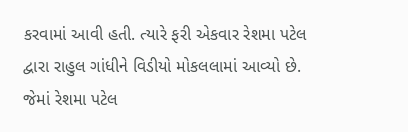કરવામાં આવી હતી. ત્યારે ફરી એકવાર રેશમા પટેલ દ્વારા રાહુલ ગાંધીને વિડીયો મોકલલામાં આવ્યો છે. જેમાં રેશમા પટેલ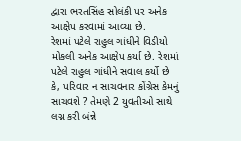દ્વારા ભરતસિંહ સોલંકી પર અનેક આક્ષેપ કરવામાં આવ્યા છે.
રેશમાં પટેલે રાહુલ ગાંધીને વિડીયો મોકલી અનેક આક્ષેપ કર્યા છે. રેશમાં પટેલે રાહુલ ગાંધીને સવાલ કર્યો છે કે, પરિવાર ન સાચવનાર કોંગ્રેસ કેમનું સાચવશે ? તેમણે 2 યુવતીઓ સાથે લગ્ન કરી બંન્ને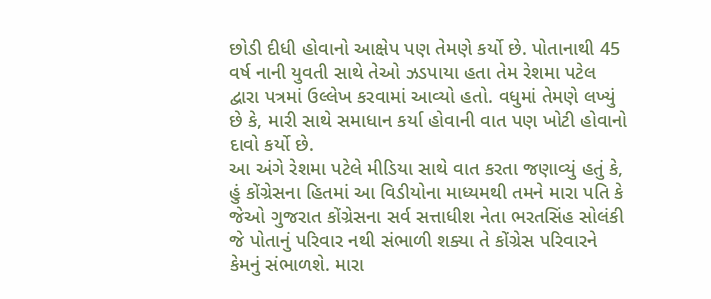છોડી દીધી હોવાનો આક્ષેપ પણ તેમણે કર્યો છે. પોતાનાથી 45 વર્ષ નાની યુવતી સાથે તેઓ ઝડપાયા હતા તેમ રેશમા પટેલ દ્વારા પત્રમાં ઉલ્લેખ કરવામાં આવ્યો હતો. વધુમાં તેમણે લખ્યું છે કે, મારી સાથે સમાધાન કર્યા હોવાની વાત પણ ખોટી હોવાનો દાવો કર્યો છે.
આ અંગે રેશમા પટેલે મીડિયા સાથે વાત કરતા જણાવ્યું હતું કે, હું કોંગ્રેસના હિતમાં આ વિડીયોના માધ્યમથી તમને મારા પતિ કે જેઓ ગુજરાત કોંગ્રેસના સર્વ સત્તાધીશ નેતા ભરતસિંહ સોલંકી જે પોતાનું પરિવાર નથી સંભાળી શક્યા તે કોંગ્રેસ પરિવારને કેમનું સંભાળશે. મારા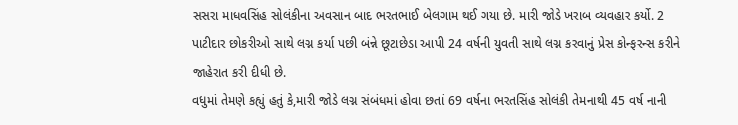સસરા માધવસિંહ સોલંકીના અવસાન બાદ ભરતભાઈ બેલગામ થઈ ગયા છે. મારી જોડે ખરાબ વ્યવહાર કર્યો. 2 પાટીદાર છોકરીઓ સાથે લગ્ન કર્યા પછી બંન્ને છૂટાછેડા આપી 24 વર્ષની યુવતી સાથે લગ્ન કરવાનું પ્રેસ કોન્ફરન્સ કરીને જાહેરાત કરી દીધી છે.
વધુમાં તેમણે કહ્યું હતું કે,મારી જોડે લગ્ન સંબંધમાં હોવા છતાં 69 વર્ષના ભરતસિંહ સોલંકી તેમનાથી 45 વર્ષ નાની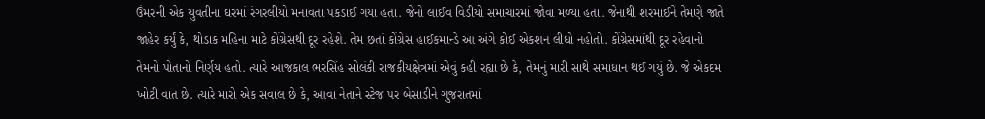ઉંમરની એક યુવતીના ઘરમાં રંગરલીયો મનાવતા પકડાઈ ગયા હતા. જેનો લાઈવ વિડીયો સમાચારમાં જોવા મળ્યા હતા. જેનાથી શરમાઈને તેમણે જાતે જાહેર કર્યું કે, થોડાક મહિના માટે કોંગ્રેસથી દૂર રહેશે. તેમ છતાં કોંગ્રેસ હાઈકમાન્ડે આ અંગે કોઈ એકશન લીધો નહોતો. કોંગ્રેસમાંથી દૂર રહેવાનો તેમનો પોતાનો નિર્ણય હતો. ત્યારે આજકાલ ભરસિંહ સોલંકી રાજકીયક્ષેત્રમાં એવું કહી રહ્યા છે કે, તેમનું મારી સાથે સમાધાન થઈ ગયું છે. જે એકદમ ખોટી વાત છે. ત્યારે મારો એક સવાલ છે કે, આવા નેતાને સ્ટેજ પર બેસાડીને ગુજરાતમાં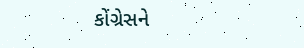કોંગ્રેસને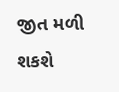જીત મળી શકશે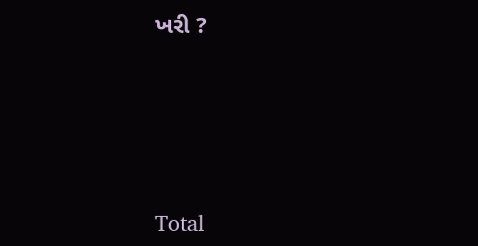ખરી ?





Total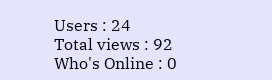Users : 24
Total views : 92
Who's Online : 0